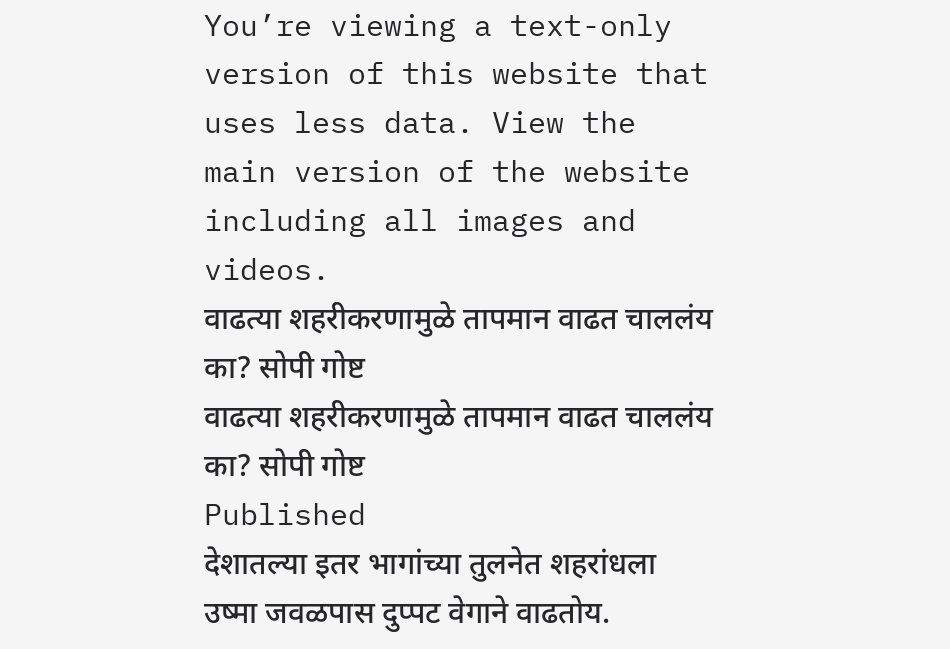You’re viewing a text-only version of this website that uses less data. View the main version of the website including all images and videos.
वाढत्या शहरीकरणामुळे तापमान वाढत चाललंय का? सोपी गोष्ट
वाढत्या शहरीकरणामुळे तापमान वाढत चाललंय का? सोपी गोष्ट
Published
देशातल्या इतर भागांच्या तुलनेत शहरांधला उष्मा जवळपास दुप्पट वेगाने वाढतोय.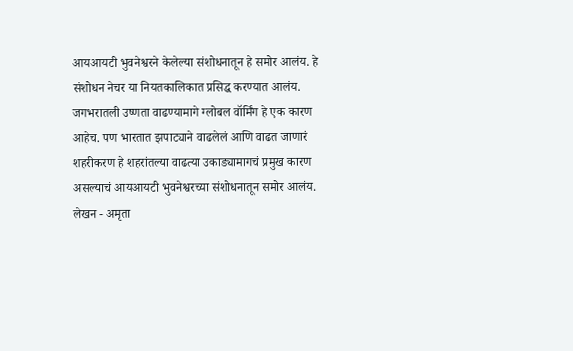आयआयटी भुवनेश्वरने केलेल्या संशोधनातून हे समोर आलंय. हे संशोधन नेचर या नियतकालिकात प्रसिद्ध करण्यात आलंय.
जगभरातली उष्णता वाढण्यामागे ग्लोबल वॉर्मिंग हे एक कारण आहेच. पण भारतात झपाट्याने वाढलेलं आणि वाढत जाणारं शहरीकरण हे शहरांतल्या वाढत्या उकाड्यामागचं प्रमुख कारण असल्याचं आयआयटी भुवनेश्वरच्या संशोधनातून समोर आलंय.
लेखन - अमृता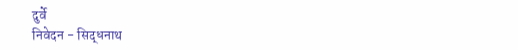दुर्वे
निवेदन - सिद्धनाथ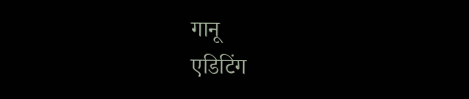गानू
एडिटिंग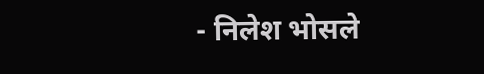- निलेश भोसले